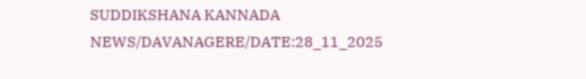SUDDIKSHANA KANNADA NEWS/DAVANAGERE/DATE:28_11_2025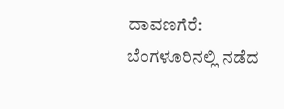ದಾವಣಗೆರೆ: ಬೆಂಗಳೂರಿನಲ್ಲಿ ನಡೆದ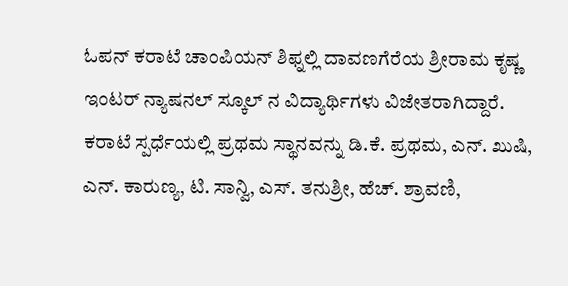ಓಪನ್ ಕರಾಟೆ ಚಾಂಪಿಯನ್ ಶಿಫ್ನಲ್ಲಿ ದಾವಣಗೆರೆಯ ಶ್ರೀರಾಮ ಕೃಷ್ಣ ಇಂಟರ್ ನ್ಯಾಷನಲ್ ಸ್ಕೂಲ್ ನ ವಿದ್ಯಾರ್ಥಿಗಳು ವಿಜೇತರಾಗಿದ್ದಾರೆ.
ಕರಾಟೆ ಸ್ಪರ್ಧೆಯಲ್ಲಿ ಪ್ರಥಮ ಸ್ಥಾನವನ್ನು ಡಿ.ಕೆ. ಪ್ರಥಮ, ಎನ್. ಖುಷಿ, ಎನ್. ಕಾರುಣ್ಯ, ಟಿ. ಸಾನ್ವಿ, ಎಸ್. ತನುಶ್ರೀ, ಹೆಚ್. ಶ್ರಾವಣಿ,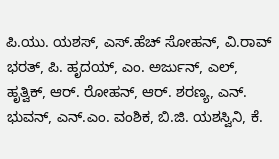ಪಿ.ಯು. ಯಶಸ್, ಎಸ್.ಹೆಚ್ ಸೋಹನ್, ವಿ.ರಾವ್ ಭರತ್, ಪಿ. ಹೃದಯ್, ಎಂ. ಅರ್ಜುನ್, ಎಲ್, ಹೃತ್ವಿಕ್, ಆರ್. ರೋಹನ್, ಆರ್. ಶರಣ್ಯ, ಎನ್. ಭುವನ್, ಎನ್.ಎಂ. ವಂಶಿಕ, ಬಿ.ಜಿ. ಯಶಸ್ವಿನಿ, ಕೆ.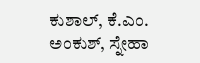ಕುಶಾಲ್, ಕೆ.ಎಂ. ಅಂಕುಶ್, ಸ್ನೇಹಾ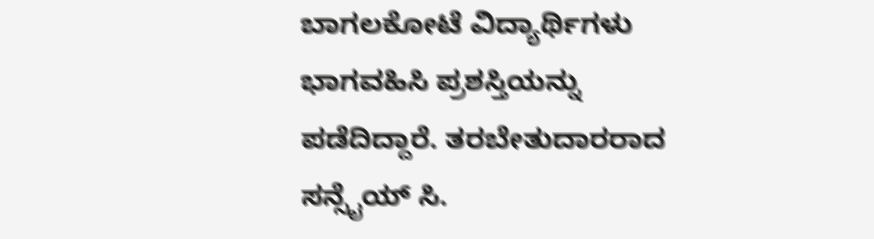ಬಾಗಲಕೋಟೆ ವಿದ್ಯಾರ್ಥಿಗಳು ಭಾಗವಹಿಸಿ ಪ್ರಶಸ್ತಿಯನ್ನು ಪಡೆದಿದ್ದಾರೆ. ತರಬೇತುದಾರರಾದ ಸನ್ಸೈಯ್ ಸಿ.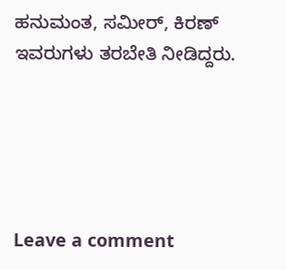ಹನುಮಂತ, ಸಮೀರ್, ಕಿರಣ್ ಇವರುಗಳು ತರಬೇತಿ ನೀಡಿದ್ದರು.





Leave a comment